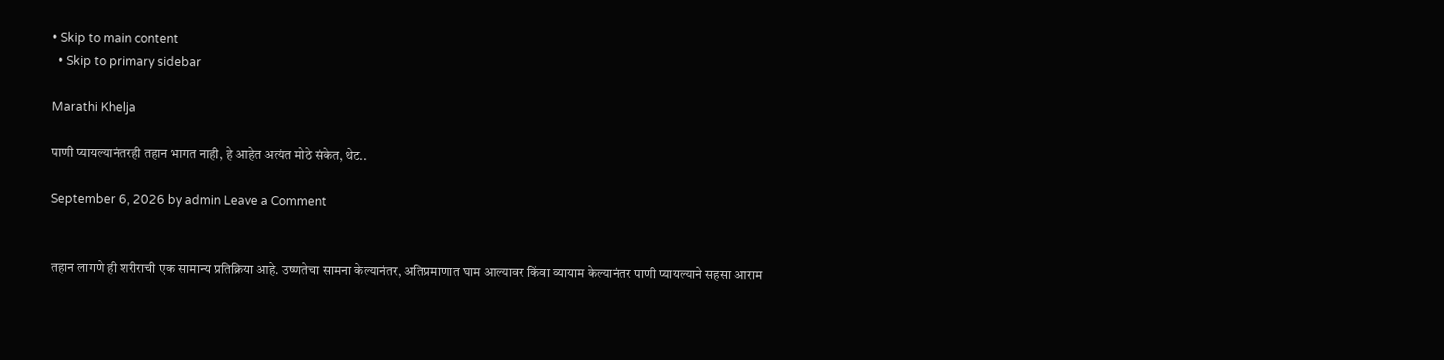• Skip to main content
  • Skip to primary sidebar

Marathi Khelja

पाणी प्यायल्यानंतरही तहान भागत नाही, हे आहेत अत्यंत मोठे संकेत, थेट..

September 6, 2026 by admin Leave a Comment


तहान लागणे ही शरीराची एक सामान्य प्रतिक्रिया आहे. उष्णतेचा सामना केल्यानंतर, अतिप्रमाणात घाम आल्यावर किंवा व्यायाम केल्यानंतर पाणी प्यायल्याने सहसा आराम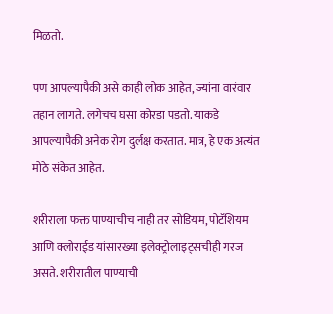मिळतो.

पण आपल्यापैकी असे काही लोक आहेत, ज्यांना वारंवार तहान लागते. लगेचच घसा कोरडा पडतो. याकडे आपल्यापैकी अनेक रोग दुर्लक्ष करतात. मात्र, हे एक अत्यंत मोठे संकेत आहेत.

शरीराला फक्त पाण्याचीच नाही तर सोडियम, पोटॅशियम आणि क्लोराईड यांसारख्या इलेक्ट्रोलाइट्सचीही गरज असते. शरीरातील पाण्याची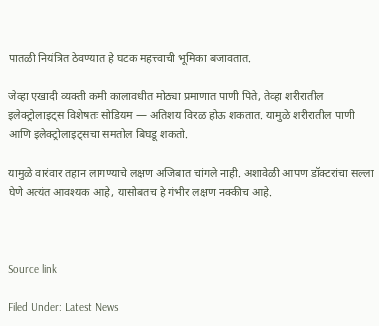पातळी नियंत्रित ठेवण्यात हे घटक महत्त्वाची भूमिका बजावतात.

जेव्हा एखादी व्यक्ती कमी कालावधीत मोठ्या प्रमाणात पाणी पिते, तेव्हा शरीरातील इलेक्ट्रोलाइट्स विशेषतः सोडियम — अतिशय विरळ होऊ शकतात. यामुळे शरीरातील पाणी आणि इलेक्ट्रोलाइट्सचा समतोल बिघडू शकतो.

यामुळे वारंवार तहान लागण्याचे लक्षण अजिबात चांगले नाही. अशावेळी आपण डॉक्टरांचा सल्ला घेणे अत्यंत आवश्यक आहे, यासोबतच हे गंभीर लक्षण नक्कीच आहे.



Source link

Filed Under: Latest News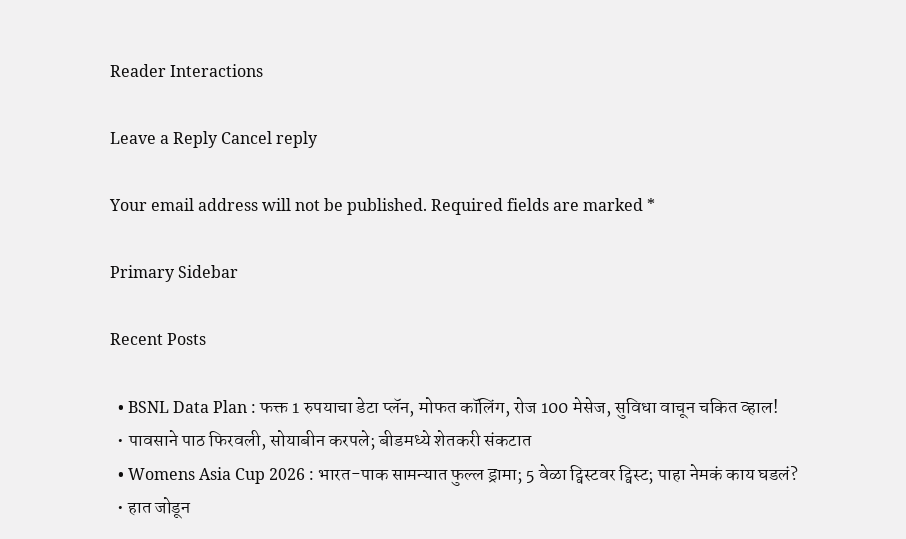Reader Interactions

Leave a Reply Cancel reply

Your email address will not be published. Required fields are marked *

Primary Sidebar

Recent Posts

  • BSNL Data Plan : फक्त 1 रुपयाचा डेटा प्लॅन, मोफत कॉलिंग, रोज 100 मेसेज, सुविधा वाचून चकित व्हाल!
  • पावसाने पाठ फिरवली, सोयाबीन करपले; बीडमध्ये शेतकरी संकटात
  • Womens Asia Cup 2026 : भारत-पाक सामन्यात फुल्ल ड्रामा; 5 वेळा ट्विस्टवर ट्विस्ट; पाहा नेमकं काय घडलं?
  • हात जोडून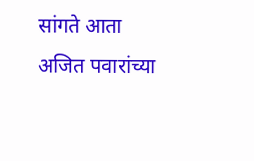सांगते आता अजित पवारांच्या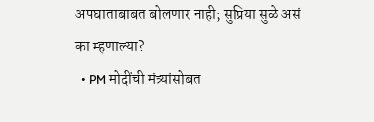अपघाताबाबत बोलणार नाही; सुप्रिया सुळे असं का म्हणाल्या?
  • PM मोदींची मंत्र्यांसोबत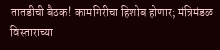तातडीची बैठक! कामगिरीचा हिशोब होणार; मंत्रिमंडळ विस्ताराच्या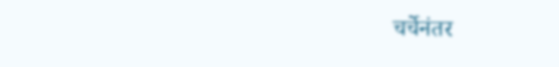चर्चेनंतर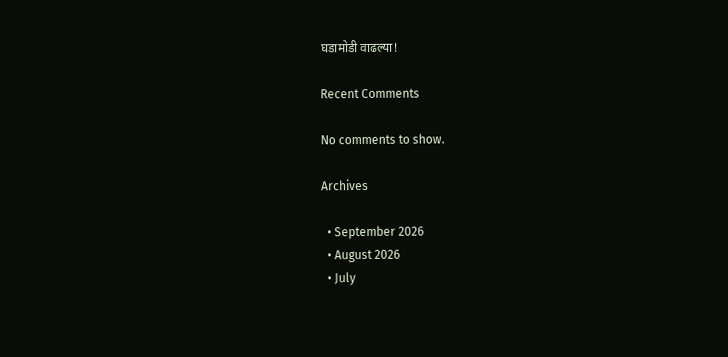घडामोडी वाढल्या!

Recent Comments

No comments to show.

Archives

  • September 2026
  • August 2026
  • July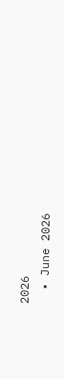2026
  • June 2026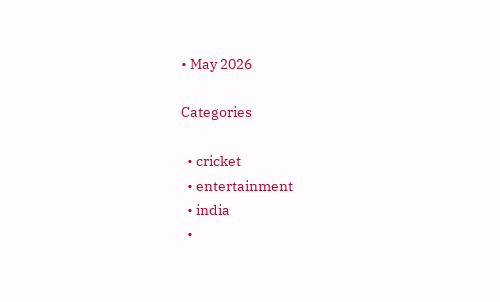• May 2026

Categories

  • cricket
  • entertainment
  • india
  •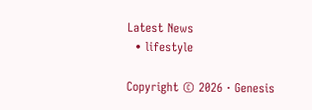Latest News
  • lifestyle

Copyright © 2026 · Genesis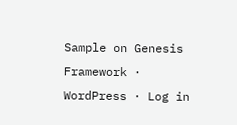Sample on Genesis Framework · WordPress · Log in